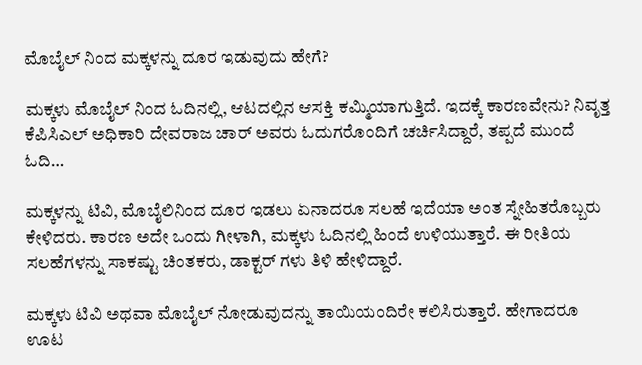ಮೊಬೈಲ್ ನಿಂದ ಮಕ್ಕಳನ್ನು ದೂರ ಇಡುವುದು ಹೇಗೆ?

ಮಕ್ಕಳು ಮೊಬೈಲ್ ನಿಂದ ಓದಿನಲ್ಲಿ, ಆಟದಲ್ಲಿನ ಆಸಕ್ತಿ ಕಮ್ಮಿಯಾಗುತ್ತಿದೆ. ಇದಕ್ಕೆ ಕಾರಣವೇನು? ನಿವೃತ್ತ ಕೆಪಿಸಿಎಲ್ ಅಧಿಕಾರಿ ದೇವರಾಜ ಚಾರ್ ಅವರು ಓದುಗರೊಂದಿಗೆ ಚರ್ಚಿಸಿದ್ದಾರೆ, ತಪ್ಪದೆ ಮುಂದೆ ಓದಿ…

ಮಕ್ಕಳನ್ನು ಟಿವಿ, ಮೊಬೈಲಿನಿಂದ ದೂರ ಇಡಲು ಏನಾದರೂ ಸಲಹೆ ಇದೆಯಾ ಅಂತ ಸ್ನೇಹಿತರೊಬ್ಬರು ಕೇಳಿದರು. ಕಾರಣ ಅದೇ ಒಂದು ಗೀಳಾಗಿ, ಮಕ್ಕಳು ಓದಿನಲ್ಲಿ ಹಿಂದೆ ಉಳಿಯುತ್ತಾರೆ. ಈ ರೀತಿಯ ಸಲಹೆಗಳನ್ನು ಸಾಕಷ್ಟು ಚಿಂತಕರು, ಡಾಕ್ಟರ್ ಗಳು ತಿಳಿ ಹೇಳಿದ್ದಾರೆ.

ಮಕ್ಕಳು ಟಿವಿ ಅಥವಾ ಮೊಬೈಲ್ ನೋಡುವುದನ್ನು ತಾಯಿಯಂದಿರೇ ಕಲಿಸಿರುತ್ತಾರೆ. ಹೇಗಾದರೂ ಊಟ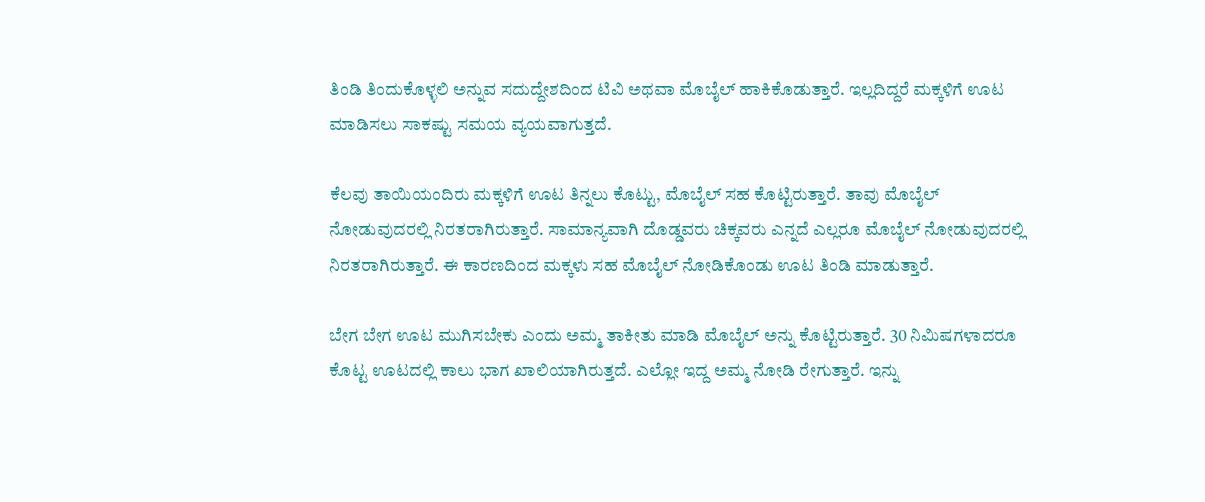ತಿಂಡಿ ತಿಂದುಕೊಳ್ಳಲಿ ಅನ್ನುವ ಸದುದ್ದೇಶದಿಂದ ಟಿವಿ ಅಥವಾ ಮೊಬೈಲ್ ಹಾಕಿಕೊಡುತ್ತಾರೆ. ಇಲ್ಲದಿದ್ದರೆ ಮಕ್ಕಳಿಗೆ ಊಟ ಮಾಡಿಸಲು ಸಾಕಷ್ಟು ಸಮಯ ವ್ಯಯವಾಗುತ್ತದೆ.

ಕೆಲವು ತಾಯಿಯಂದಿರು ಮಕ್ಕಳಿಗೆ ಊಟ ತಿನ್ನಲು ಕೊಟ್ಟು, ಮೊಬೈಲ್ ಸಹ ಕೊಟ್ಟಿರುತ್ತಾರೆ. ತಾವು ಮೊಬೈಲ್ ನೋಡುವುದರಲ್ಲಿ ನಿರತರಾಗಿರುತ್ತಾರೆ. ಸಾಮಾನ್ಯವಾಗಿ ದೊಡ್ಡವರು ಚಿಕ್ಕವರು ಎನ್ನದೆ ಎಲ್ಲರೂ ಮೊಬೈಲ್ ನೋಡುವುದರಲ್ಲಿ ನಿರತರಾಗಿರುತ್ತಾರೆ. ಈ ಕಾರಣದಿಂದ ಮಕ್ಕಳು ಸಹ ಮೊಬೈಲ್ ನೋಡಿಕೊಂಡು ಊಟ ತಿಂಡಿ ಮಾಡುತ್ತಾರೆ.

ಬೇಗ ಬೇಗ ಊಟ ಮುಗಿಸಬೇಕು ಎಂದು ಅಮ್ಮ ತಾಕೀತು ಮಾಡಿ ಮೊಬೈಲ್ ಅನ್ನು ಕೊಟ್ಟಿರುತ್ತಾರೆ. 30 ನಿಮಿಷಗಳಾದರೂ ಕೊಟ್ಟ ಊಟದಲ್ಲಿ ಕಾಲು ಭಾಗ ಖಾಲಿಯಾಗಿರುತ್ತದೆ. ಎಲ್ಲೋ ಇದ್ದ ಅಮ್ಮ ನೋಡಿ ರೇಗುತ್ತಾರೆ. ಇನ್ನು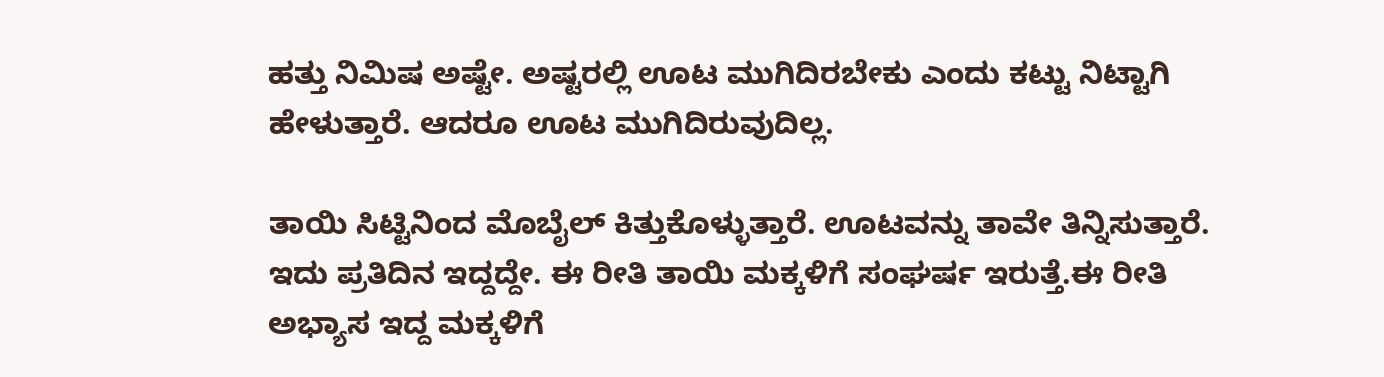ಹತ್ತು ನಿಮಿಷ ಅಷ್ಟೇ. ಅಷ್ಟರಲ್ಲಿ ಊಟ ಮುಗಿದಿರಬೇಕು ಎಂದು ಕಟ್ಟು ನಿಟ್ಟಾಗಿ ಹೇಳುತ್ತಾರೆ. ಆದರೂ ಊಟ ಮುಗಿದಿರುವುದಿಲ್ಲ.

ತಾಯಿ ಸಿಟ್ಟಿನಿಂದ ಮೊಬೈಲ್ ಕಿತ್ತುಕೊಳ್ಳುತ್ತಾರೆ. ಊಟವನ್ನು ತಾವೇ ತಿನ್ನಿಸುತ್ತಾರೆ. ಇದು ಪ್ರತಿದಿನ ಇದ್ದದ್ದೇ. ಈ ರೀತಿ ತಾಯಿ ಮಕ್ಕಳಿಗೆ ಸಂಘರ್ಷ ಇರುತ್ತೆ.ಈ ರೀತಿ ಅಭ್ಯಾಸ ಇದ್ದ ಮಕ್ಕಳಿಗೆ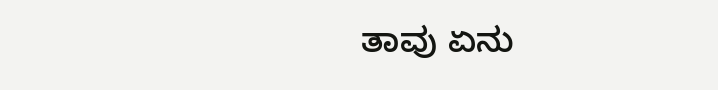ತಾವು ಏನು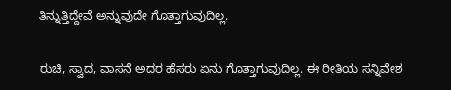ತಿನ್ನುತ್ತಿದ್ದೇವೆ ಅನ್ನುವುದೇ ಗೊತ್ತಾಗುವುದಿಲ್ಲ.

ರುಚಿ, ಸ್ವಾದ, ವಾಸನೆ ಅದರ ಹೆಸರು ಏನು ಗೊತ್ತಾಗುವುದಿಲ್ಲ. ಈ ರೀತಿಯ ಸನ್ನಿವೇಶ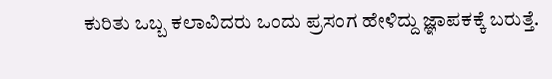ಕುರಿತು ಒಬ್ಬ ಕಲಾವಿದರು ಒಂದು ಪ್ರಸಂಗ ಹೇಳಿದ್ದು ಜ್ಞಾಪಕಕ್ಕೆ ಬರುತ್ತೆ.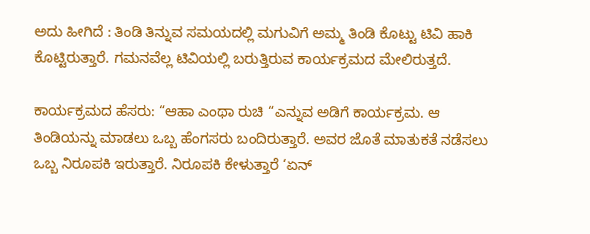ಅದು ಹೀಗಿದೆ : ತಿಂಡಿ ತಿನ್ನುವ ಸಮಯದಲ್ಲಿ ಮಗುವಿಗೆ ಅಮ್ಮ ತಿಂಡಿ ಕೊಟ್ಟು ಟಿವಿ ಹಾಕಿ ಕೊಟ್ಟಿರುತ್ತಾರೆ. ಗಮನವೆಲ್ಲ ಟಿವಿಯಲ್ಲಿ ಬರುತ್ತಿರುವ ಕಾರ್ಯಕ್ರಮದ ಮೇಲಿರುತ್ತದೆ.

ಕಾರ್ಯಕ್ರಮದ ಹೆಸರು: “ಆಹಾ ಎಂಥಾ ರುಚಿ “ಎನ್ನುವ ಅಡಿಗೆ ಕಾರ್ಯಕ್ರಮ. ಆ ತಿಂಡಿಯನ್ನು ಮಾಡಲು ಒಬ್ಬ ಹೆಂಗಸರು ಬಂದಿರುತ್ತಾರೆ. ಅವರ ಜೊತೆ ಮಾತುಕತೆ ನಡೆಸಲು ಒಬ್ಬ ನಿರೂಪಕಿ ಇರುತ್ತಾರೆ. ನಿರೂಪಕಿ ಕೇಳುತ್ತಾರೆ ‘ಏನ್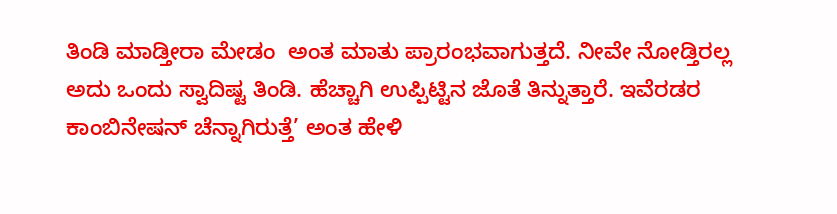ತಿಂಡಿ ಮಾಡ್ತೀರಾ ಮೇಡಂ  ಅಂತ ಮಾತು ಪ್ರಾರಂಭವಾಗುತ್ತದೆ. ನೀವೇ ನೋಡ್ತಿರಲ್ಲ ಅದು ಒಂದು ಸ್ವಾದಿಷ್ಟ ತಿಂಡಿ. ಹೆಚ್ಚಾಗಿ ಉಪ್ಪಿಟ್ಟಿನ ಜೊತೆ ತಿನ್ನುತ್ತಾರೆ. ಇವೆರಡರ ಕಾಂಬಿನೇಷನ್ ಚೆನ್ನಾಗಿರುತ್ತೆ’ ಅಂತ ಹೇಳಿ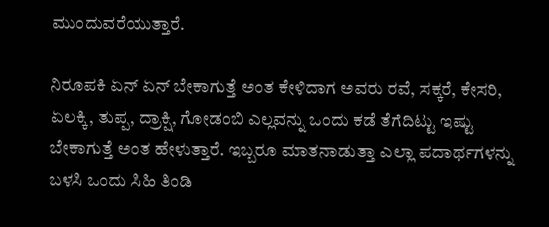ಮುಂದುವರೆಯುತ್ತಾರೆ.

ನಿರೂಪಕಿ ಏನ್ ಏನ್ ಬೇಕಾಗುತ್ತೆ ಅಂತ ಕೇಳಿದಾಗ ಅವರು ರವೆ, ಸಕ್ಕರೆ, ಕೇಸರಿ, ಏಲಕ್ಕಿ, ತುಪ್ಪ, ದ್ರಾಕ್ಷಿ, ಗೋಡಂಬಿ ಎಲ್ಲವನ್ನು ಒಂದು ಕಡೆ ತೆಗೆದಿಟ್ಟು ಇಷ್ಟು ಬೇಕಾಗುತ್ತೆ ಅಂತ ಹೇಳುತ್ತಾರೆ. ಇಬ್ಬರೂ ಮಾತನಾಡುತ್ತಾ ಎಲ್ಲಾ ಪದಾರ್ಥಗಳನ್ನು ಬಳಸಿ ಒಂದು ಸಿಹಿ ತಿಂಡಿ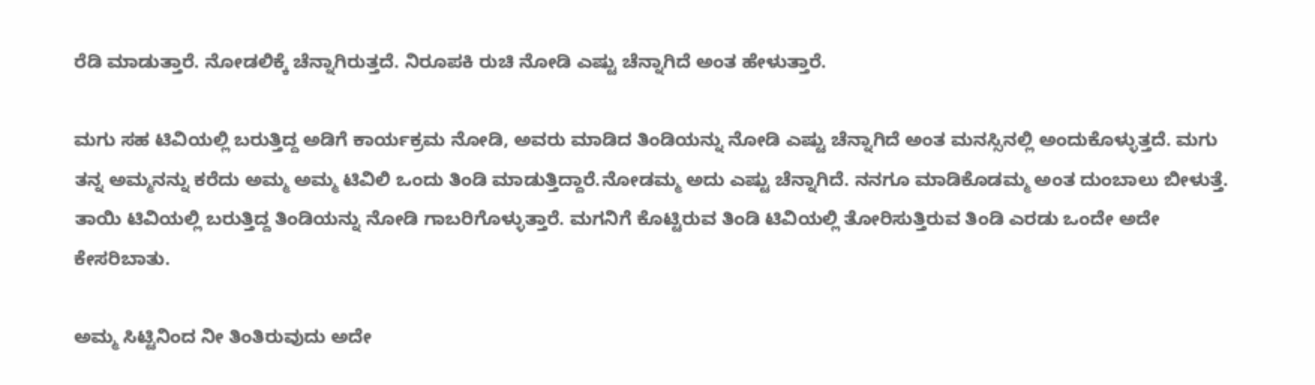ರೆಡಿ ಮಾಡುತ್ತಾರೆ. ನೋಡಲಿಕ್ಕೆ ಚೆನ್ನಾಗಿರುತ್ತದೆ. ನಿರೂಪಕಿ ರುಚಿ ನೋಡಿ ಎಷ್ಟು ಚೆನ್ನಾಗಿದೆ ಅಂತ ಹೇಳುತ್ತಾರೆ.

ಮಗು ಸಹ ಟಿವಿಯಲ್ಲಿ ಬರುತ್ತಿದ್ದ ಅಡಿಗೆ ಕಾರ್ಯಕ್ರಮ ನೋಡಿ, ಅವರು ಮಾಡಿದ ತಿಂಡಿಯನ್ನು ನೋಡಿ ಎಷ್ಟು ಚೆನ್ನಾಗಿದೆ ಅಂತ ಮನಸ್ಸಿನಲ್ಲಿ ಅಂದುಕೊಳ್ಳುತ್ತದೆ. ಮಗು ತನ್ನ ಅಮ್ಮನನ್ನು ಕರೆದು ಅಮ್ಮ ಅಮ್ಮ ಟಿವಿಲಿ ಒಂದು ತಿಂಡಿ ಮಾಡುತ್ತಿದ್ದಾರೆ.ನೋಡಮ್ಮ ಅದು ಎಷ್ಟು ಚೆನ್ನಾಗಿದೆ. ನನಗೂ ಮಾಡಿಕೊಡಮ್ಮ ಅಂತ ದುಂಬಾಲು ಬೀಳುತ್ತೆ. ತಾಯಿ ಟಿವಿಯಲ್ಲಿ ಬರುತ್ತಿದ್ದ ತಿಂಡಿಯನ್ನು ನೋಡಿ ಗಾಬರಿಗೊಳ್ಳುತ್ತಾರೆ. ಮಗನಿಗೆ ಕೊಟ್ಟಿರುವ ತಿಂಡಿ ಟಿವಿಯಲ್ಲಿ ತೋರಿಸುತ್ತಿರುವ ತಿಂಡಿ ಎರಡು ಒಂದೇ ಅದೇ ಕೇಸರಿಬಾತು.

ಅಮ್ಮ ಸಿಟ್ಟಿನಿಂದ ನೀ ತಿಂತಿರುವುದು ಅದೇ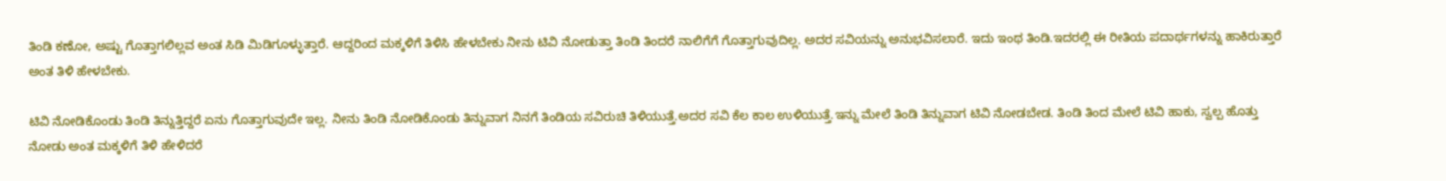ತಿಂಡಿ ಕಣೋ, ಅಷ್ಟು ಗೊತ್ತಾಗಲಿಲ್ಲವ ಅಂತ ಸಿಡಿ ಮಿಡಿಗೂಳ್ಳುತ್ತಾರೆ. ಆದ್ದರಿಂದ ಮಕ್ಕಳಿಗೆ ತಿಳಿಸಿ ಹೇಳಬೇಕು ನೀನು ಟಿವಿ ನೋಡುತ್ತಾ ತಿಂಡಿ ತಿಂದರೆ ನಾಲಿಗೆಗೆ ಗೊತ್ತಾಗುವುದಿಲ್ಲ. ಅದರ ಸವಿಯನ್ನು ಅನುಭವಿಸಲಾರೆ. ಇದು ಇಂಥ ತಿಂಡಿ.ಇದರಲ್ಲಿ ಈ ರೀತಿಯ ಪದಾರ್ಥಗಳನ್ನು ಹಾಕಿರುತ್ತಾರೆ ಅಂತ ತಿಳಿ ಹೇಳಬೇಕು.

ಟಿವಿ ನೋಡಿಕೊಂಡು ತಿಂಡಿ ತಿನ್ನುತ್ತಿದ್ದರೆ ಏನು ಗೊತ್ತಾಗುವುದೇ ಇಲ್ಲ. ನೀನು ತಿಂಡಿ ನೋಡಿಕೊಂಡು ತಿನ್ನುವಾಗ ನಿನಗೆ ತಿಂಡಿಯ ಸವಿರುಚಿ ತಿಳಿಯುತ್ತೆ.ಅದರ ಸವಿ ಕೆಲ ಕಾಲ ಉಳಿಯುತ್ತೆ.ಇನ್ನು ಮೇಲೆ ತಿಂಡಿ ತಿನ್ನುವಾಗ ಟಿವಿ ನೋಡಬೇಡ. ತಿಂಡಿ ತಿಂದ ಮೇಲೆ ಟಿವಿ ಹಾಕು, ಸ್ವಲ್ಪ ಹೊತ್ತು ನೋಡು ಅಂತ ಮಕ್ಕಳಿಗೆ ತಿಳಿ ಹೇಳಿದರೆ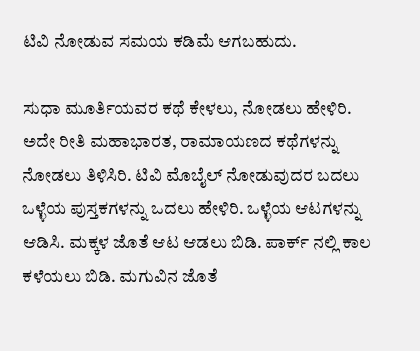ಟಿವಿ ನೋಡುವ ಸಮಯ ಕಡಿಮೆ ಆಗಬಹುದು.

ಸುಧಾ ಮೂರ್ತಿಯವರ ಕಥೆ ಕೇಳಲು, ನೋಡಲು ಹೇಳಿರಿ. ಅದೇ ರೀತಿ ಮಹಾಭಾರತ, ರಾಮಾಯಣದ ಕಥೆಗಳನ್ನು ನೋಡಲು ತಿಳಿಸಿರಿ. ಟಿವಿ ಮೊಬೈಲ್ ನೋಡುವುದರ ಬದಲು ಒಳ್ಳೆಯ ಪುಸ್ತಕಗಳನ್ನು ಒದಲು ಹೇಳಿರಿ. ಒಳ್ಳೆಯ ಆಟಗಳನ್ನು ಆಡಿಸಿ. ಮಕ್ಕಳ ಜೊತೆ ಆಟ ಆಡಲು ಬಿಡಿ. ಪಾರ್ಕ್ ನಲ್ಲಿ ಕಾಲ ಕಳೆಯಲು ಬಿಡಿ. ಮಗುವಿನ ಜೊತೆ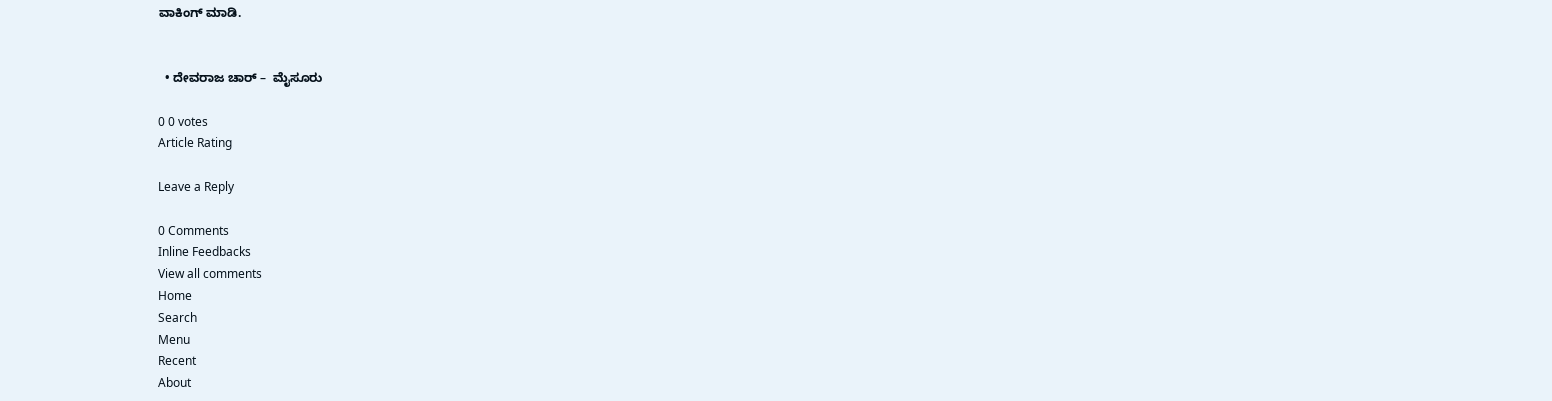ವಾಕಿಂಗ್ ಮಾಡಿ.


  • ದೇವರಾಜ ಚಾರ್ –  ಮೈಸೂರು

0 0 votes
Article Rating

Leave a Reply

0 Comments
Inline Feedbacks
View all comments
Home
Search
Menu
Recent
About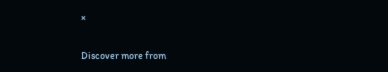×

Discover more from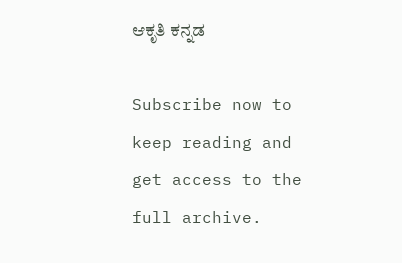ಆಕೃತಿ ಕನ್ನಡ

Subscribe now to keep reading and get access to the full archive.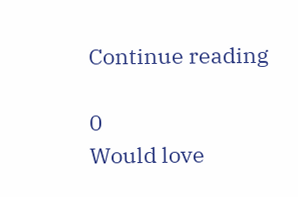Continue reading

0
Would love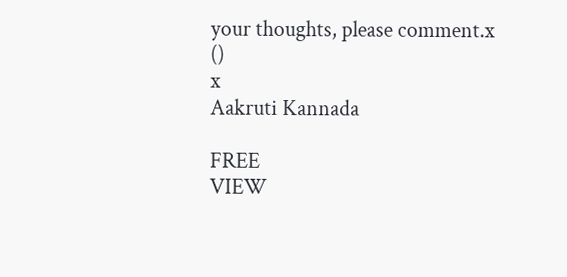your thoughts, please comment.x
()
x
Aakruti Kannada

FREE
VIEW